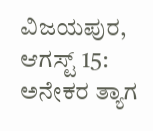ವಿಜಯಪುರ, ಆಗಸ್ಟ್ 15: ಅನೇಕರ ತ್ಯಾಗ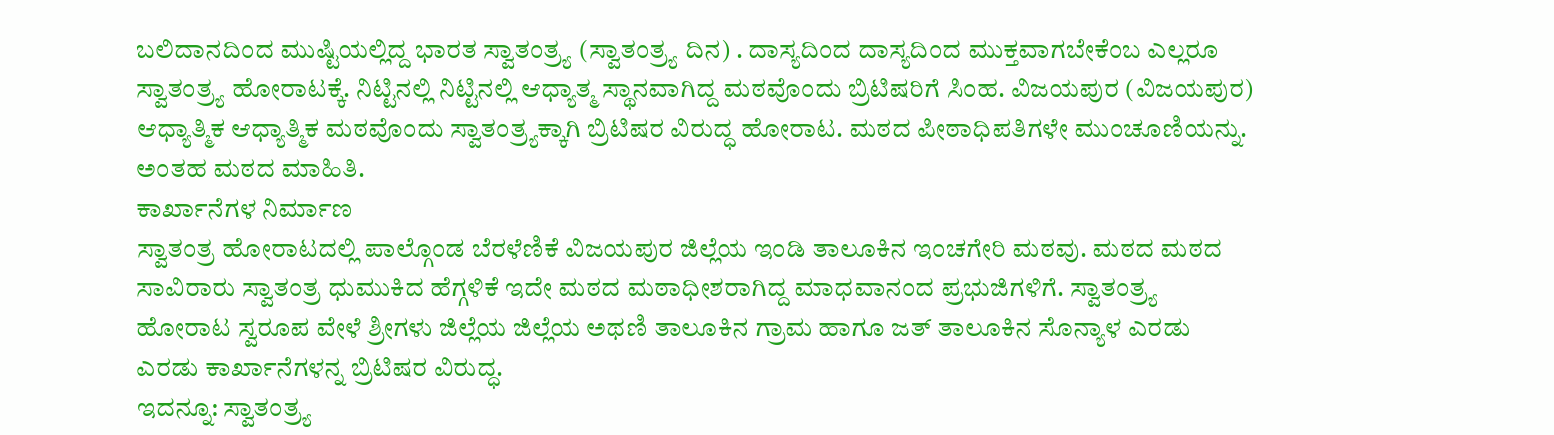ಬಲಿದಾನದಿಂದ ಮುಷ್ಟಿಯಲ್ಲಿದ್ದ ಭಾರತ ಸ್ವಾತಂತ್ರ್ಯ (ಸ್ವಾತಂತ್ರ್ಯ ದಿನ) . ದಾಸ್ಯದಿಂದ ದಾಸ್ಯದಿಂದ ಮುಕ್ತವಾಗಬೇಕೆಂಬ ಎಲ್ಲರೂ ಸ್ವಾತಂತ್ರ್ಯ ಹೋರಾಟಕ್ಕೆ. ನಿಟ್ಟಿನಲ್ಲಿ ನಿಟ್ಟಿನಲ್ಲಿ ಆಧ್ಯಾತ್ಮ ಸ್ಥಾನವಾಗಿದ್ದ ಮಠವೊಂದು ಬ್ರಿಟಿಷರಿಗೆ ಸಿಂಹ. ವಿಜಯಪುರ (ವಿಜಯಪುರ) ಆಧ್ಯಾತ್ಮಿಕ ಆಧ್ಯಾತ್ಮಿಕ ಮಠವೊಂದು ಸ್ವಾತಂತ್ರ್ಯಕ್ಕಾಗಿ ಬ್ರಿಟಿಷರ ವಿರುದ್ಧ ಹೋರಾಟ. ಮಠದ ಪೀಠಾಧಿಪತಿಗಳೇ ಮುಂಚೂಣಿಯನ್ನು. ಅಂತಹ ಮಠದ ಮಾಹಿತಿ.
ಕಾರ್ಖಾನೆಗಳ ನಿರ್ಮಾಣ
ಸ್ವಾತಂತ್ರ ಹೋರಾಟದಲ್ಲಿ ಪಾಲ್ಗೊಂಡ ಬೆರಳೆಣಿಕೆ ವಿಜಯಪುರ ಜಿಲ್ಲೆಯ ಇಂಡಿ ತಾಲೂಕಿನ ಇಂಚಗೇರಿ ಮಠವು. ಮಠದ ಮಠದ ಸಾವಿರಾರು ಸ್ವಾತಂತ್ರ ಧುಮುಕಿದ ಹೆಗ್ಗಳಿಕೆ ಇದೇ ಮಠದ ಮಠಾಧೀಶರಾಗಿದ್ದ ಮಾಧವಾನಂದ ಪ್ರಭುಜಿಗಳಿಗೆ. ಸ್ವಾತಂತ್ರ್ಯ ಹೋರಾಟ ಸ್ವರೂಪ ವೇಳೆ ಶ್ರೀಗಳು ಜಿಲ್ಲೆಯ ಜಿಲ್ಲೆಯ ಅಥಣಿ ತಾಲೂಕಿನ ಗ್ರಾಮ ಹಾಗೂ ಜತ್ ತಾಲೂಕಿನ ಸೊನ್ಯಾಳ ಎರಡು ಎರಡು ಕಾರ್ಖಾನೆಗಳನ್ನ ಬ್ರಿಟಿಷರ ವಿರುದ್ಧ.
ಇದನ್ನೂ: ಸ್ವಾತಂತ್ರ್ಯ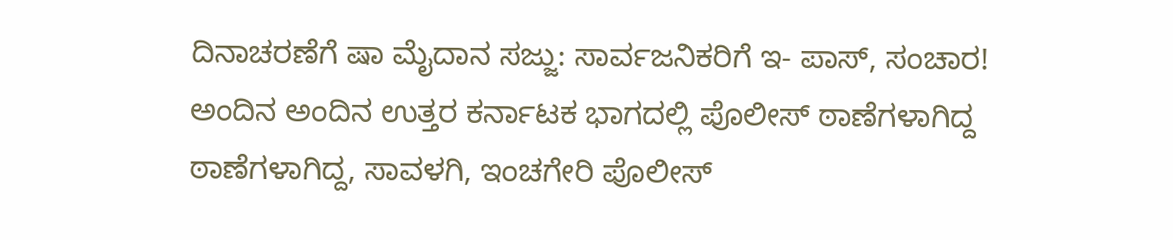ದಿನಾಚರಣೆಗೆ ಷಾ ಮೈದಾನ ಸಜ್ಜು: ಸಾರ್ವಜನಿಕರಿಗೆ ಇ- ಪಾಸ್, ಸಂಚಾರ!
ಅಂದಿನ ಅಂದಿನ ಉತ್ತರ ಕರ್ನಾಟಕ ಭಾಗದಲ್ಲಿ ಪೊಲೀಸ್ ಠಾಣೆಗಳಾಗಿದ್ದ ಠಾಣೆಗಳಾಗಿದ್ದ, ಸಾವಳಗಿ, ಇಂಚಗೇರಿ ಪೊಲೀಸ್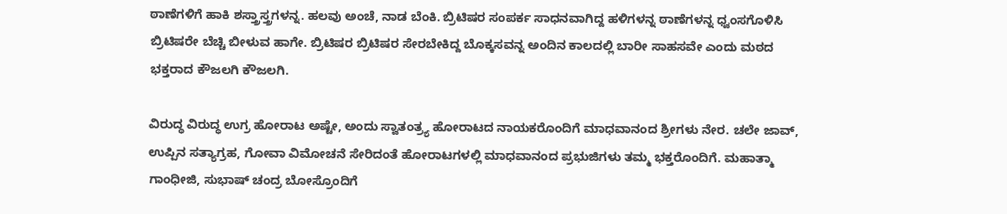ಠಾಣೆಗಳಿಗೆ ಹಾಕಿ ಶಸ್ತ್ರಾಸ್ತ್ರಗಳನ್ನ. ಹಲವು ಅಂಚೆ, ನಾಡ ಬೆಂಕಿ. ಬ್ರಿಟಿಷರ ಸಂಪರ್ಕ ಸಾಧನವಾಗಿದ್ದ ಹಳಿಗಳನ್ನ ಠಾಣೆಗಳನ್ನ ಧ್ವಂಸಗೊಳಿಸಿ ಬ್ರಿಟಿಷರೇ ಬೆಚ್ಚಿ ಬೀಳುವ ಹಾಗೇ. ಬ್ರಿಟಿಷರ ಬ್ರಿಟಿಷರ ಸೇರಬೇಕಿದ್ದ ಬೊಕ್ಕಸವನ್ನ ಅಂದಿನ ಕಾಲದಲ್ಲಿ ಬಾರೀ ಸಾಹಸವೇ ಎಂದು ಮಠದ ಭಕ್ತರಾದ ಕೌಜಲಗಿ ಕೌಜಲಗಿ.

ವಿರುದ್ಧ ವಿರುದ್ಧ ಉಗ್ರ ಹೋರಾಟ ಅಷ್ಟೇ, ಅಂದು ಸ್ವಾತಂತ್ರ್ಯ ಹೋರಾಟದ ನಾಯಕರೊಂದಿಗೆ ಮಾಧವಾನಂದ ಶ್ರೀಗಳು ನೇರ. ಚಲೇ ಜಾವ್, ಉಪ್ಪಿನ ಸತ್ಯಾಗ್ರಹ, ಗೋವಾ ವಿಮೋಚನೆ ಸೇರಿದಂತೆ ಹೋರಾಟಗಳಲ್ಲಿ ಮಾಧವಾನಂದ ಪ್ರಭುಜಿಗಳು ತಮ್ಮ ಭಕ್ತರೊಂದಿಗೆ. ಮಹಾತ್ಮಾ ಗಾಂಧೀಜಿ, ಸುಭಾಷ್ ಚಂದ್ರ ಬೋಸ್ರೊಂದಿಗೆ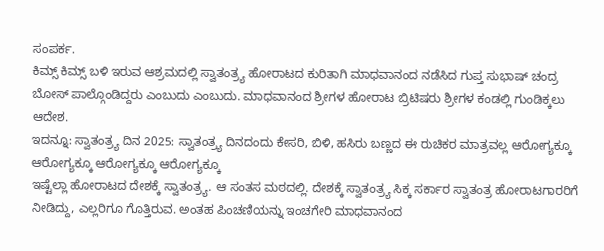ಸಂಪರ್ಕ.
ಕಿಮ್ಸ್ ಕಿಮ್ಸ್ ಬಳಿ ಇರುವ ಆಶ್ರಮದಲ್ಲಿ ಸ್ವಾತಂತ್ರ್ಯ ಹೋರಾಟದ ಕುರಿತಾಗಿ ಮಾಧವಾನಂದ ನಡೆಸಿದ ಗುಪ್ತ ಸುಭಾಷ್ ಚಂದ್ರ ಬೋಸ್ ಪಾಲ್ಗೊಂಡಿದ್ದರು ಎಂಬುದು ಎಂಬುದು. ಮಾಧವಾನಂದ ಶ್ರೀಗಳ ಹೋರಾಟ ಬ್ರಿಟಿಷರು ಶ್ರೀಗಳ ಕಂಡಲ್ಲಿ ಗುಂಡಿಕ್ಕಲು ಆದೇಶ.
ಇದನ್ನೂ: ಸ್ವಾತಂತ್ರ್ಯ ದಿನ 2025: ಸ್ವಾತಂತ್ರ್ಯ ದಿನದಂದು ಕೇಸರಿ, ಬಿಳಿ, ಹಸಿರು ಬಣ್ಣದ ಈ ರುಚಿಕರ ಮಾತ್ರವಲ್ಲ ಆರೋಗ್ಯಕ್ಕೂ ಆರೋಗ್ಯಕ್ಕೂ ಆರೋಗ್ಯಕ್ಕೂ ಆರೋಗ್ಯಕ್ಕೂ
ಇಷ್ಟೆಲ್ಲಾ ಹೋರಾಟದ ದೇಶಕ್ಕೆ ಸ್ವಾತಂತ್ರ್ಯ. ಆ ಸಂತಸ ಮಠದಲ್ಲಿ. ದೇಶಕ್ಕೆ ಸ್ವಾತಂತ್ರ್ಯ ಸಿಕ್ಕ ಸರ್ಕಾರ ಸ್ವಾತಂತ್ರ ಹೋರಾಟಗಾರರಿಗೆ ನೀಡಿದ್ದು, ಎಲ್ಲರಿಗೂ ಗೊತ್ತಿರುವ. ಅಂತಹ ಪಿಂಚಣಿಯನ್ನು ಇಂಚಗೇರಿ ಮಾಧವಾನಂದ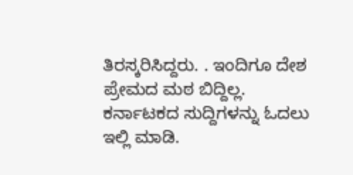ತಿರಸ್ಕರಿಸಿದ್ದರು. . ಇಂದಿಗೂ ದೇಶ ಪ್ರೇಮದ ಮಠ ಬಿದ್ದಿಲ್ಲ.
ಕರ್ನಾಟಕದ ಸುದ್ದಿಗಳನ್ನು ಓದಲು ಇಲ್ಲಿ ಮಾಡಿ.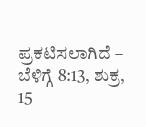ಪ್ರಕಟಿಸಲಾಗಿದೆ – ಬೆಳಿಗ್ಗೆ 8:13, ಶುಕ್ರ, 15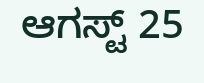ಆಗಸ್ಟ್ 25